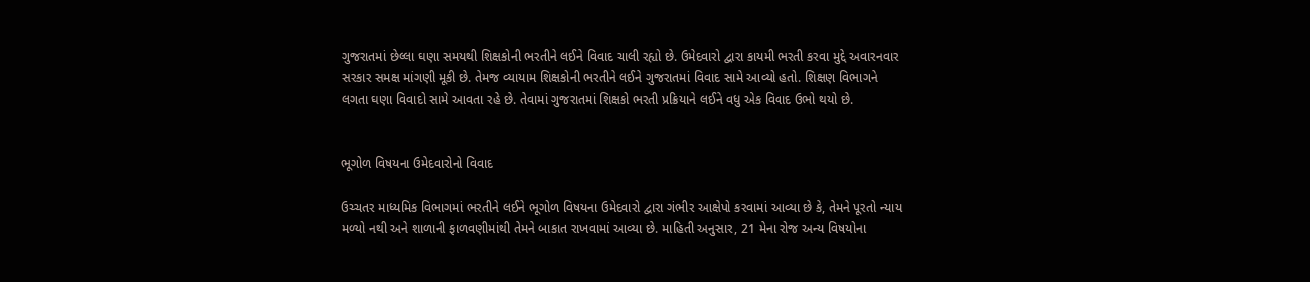ગુજરાતમાં છેલ્લા ઘણા સમયથી શિક્ષકોની ભરતીને લઈને વિવાદ ચાલી રહ્યો છે. ઉમેદવારો દ્વારા કાયમી ભરતી કરવા મુદ્દે અવારનવાર સરકાર સમક્ષ માંગણી મૂકી છે. તેમજ વ્યાયામ શિક્ષકોની ભરતીને લઈને ગુજરાતમાં વિવાદ સામે આવ્યો હતો. શિક્ષણ વિભાગને લગતા ઘણા વિવાદો સામે આવતા રહે છે. તેવામાં ગુજરાતમાં શિક્ષકો ભરતી પ્રક્રિયાને લઈને વધુ એક વિવાદ ઉભો થયો છે.


ભૂગોળ વિષયના ઉમેદવારોનો વિવાદ

ઉચ્ચતર માધ્યમિક વિભાગમાં ભરતીને લઈને ભૂગોળ વિષયના ઉમેદવારો દ્વારા ગંભીર આક્ષેપો કરવામાં આવ્યા છે કે, તેમને પૂરતો ન્યાય મળ્યો નથી અને શાળાની ફાળવણીમાંથી તેમને બાકાત રાખવામાં આવ્યા છે. માહિતી અનુસાર, 21 મેના રોજ અન્ય વિષયોના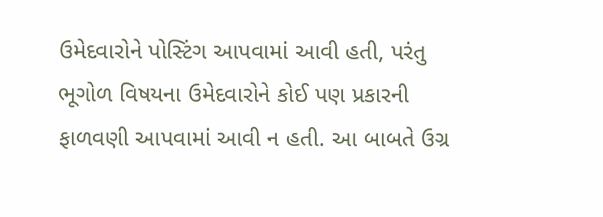ઉમેદવારોને પોસ્ટિંગ આપવામાં આવી હતી, પરંતુ ભૂગોળ વિષયના ઉમેદવારોને કોઈ પણ પ્રકારની ફાળવણી આપવામાં આવી ન હતી. આ બાબતે ઉગ્ર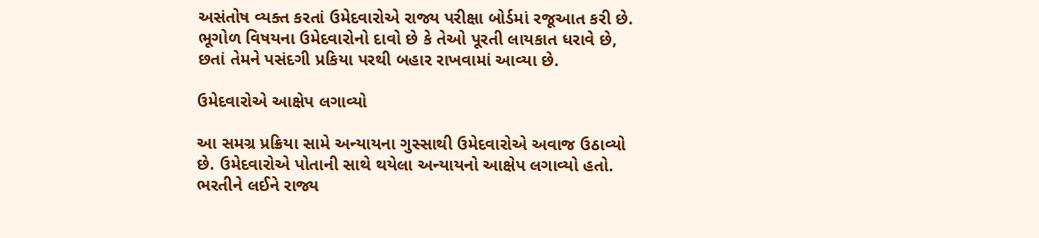અસંતોષ વ્યક્ત કરતાં ઉમેદવારોએ રાજ્ય પરીક્ષા બોર્ડમાં રજૂઆત કરી છે. ભૂગોળ વિષયના ઉમેદવારોનો દાવો છે કે તેઓ પૂરતી લાયકાત ધરાવે છે, છતાં તેમને પસંદગી પ્રકિયા પરથી બહાર રાખવામાં આવ્યા છે.

ઉમેદવારોએ આક્ષેપ લગાવ્યો

આ સમગ્ર પ્રક્રિયા સામે અન્યાયના ગુસ્સાથી ઉમેદવારોએ અવાજ ઉઠાવ્યો છે. ઉમેદવારોએ પોતાની સાથે થયેલા અન્યાયનો આક્ષેપ લગાવ્યો હતો. ભરતીને લઈને રાજ્ય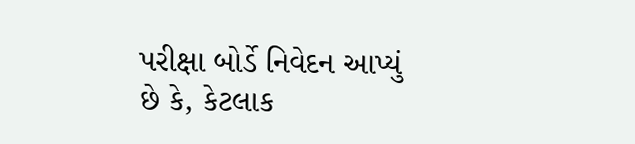પરીક્ષા બોર્ડે નિવેદન આપ્યું છે કે, કેટલાક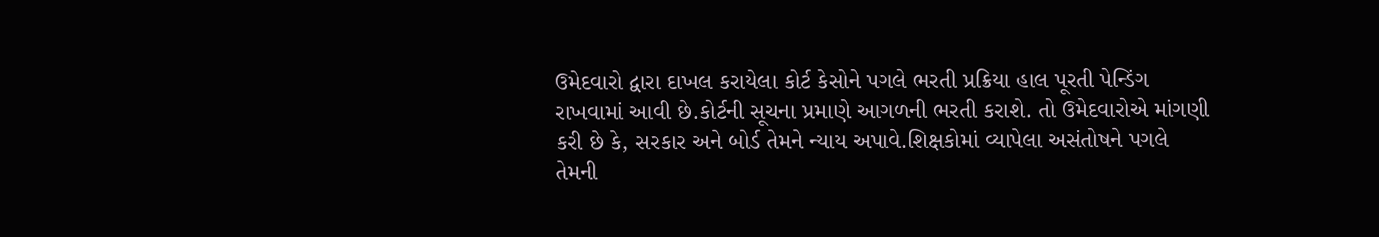ઉમેદવારો દ્વારા દાખલ કરાયેલા કોર્ટ કેસોને પગલે ભરતી પ્રક્રિયા હાલ પૂરતી પેન્ડિંગ રાખવામાં આવી છે.કોર્ટની સૂચના પ્રમાણે આગળની ભરતી કરાશે. તો ઉમેદવારોએ માંગણી કરી છે કે, સરકાર અને બોર્ડ તેમને ન્યાય અપાવે.શિક્ષકોમાં વ્યાપેલા અસંતોષને પગલે તેમની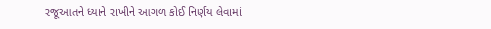રજૂઆતને ધ્યાને રાખીને આગળ કોઈ નિર્ણય લેવામાં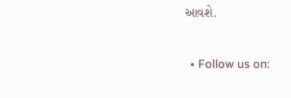આવશે.

  • Follow us on: